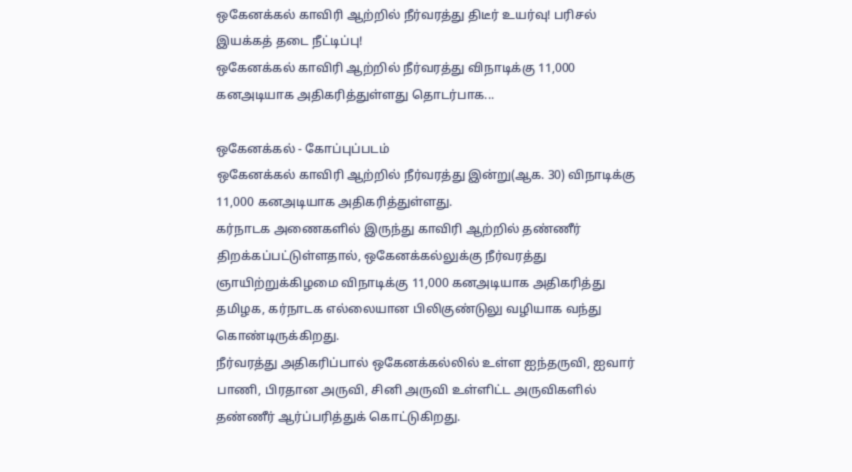ஒகேனக்கல் காவிரி ஆற்றில் நீர்வரத்து திடீர் உயர்வு! பரிசல் இயக்கத் தடை நீட்டிப்பு!
ஒகேனக்கல் காவிரி ஆற்றில் நீர்வரத்து விநாடிக்கு 11,000 கனஅடியாக அதிகரித்துள்ளது தொடர்பாக...

ஒகேனக்கல் - கோப்புப்படம்
ஒகேனக்கல் காவிரி ஆற்றில் நீர்வரத்து இன்று(ஆக. 30) விநாடிக்கு 11,000 கனஅடியாக அதிகரித்துள்ளது.
கர்நாடக அணைகளில் இருந்து காவிரி ஆற்றில் தண்ணீர் திறக்கப்பட்டுள்ளதால், ஒகேனக்கல்லுக்கு நீர்வரத்து ஞாயிற்றுக்கிழமை விநாடிக்கு 11,000 கனஅடியாக அதிகரித்து தமிழக, கர்நாடக எல்லையான பிலிகுண்டுலு வழியாக வந்து கொண்டிருக்கிறது.
நீர்வரத்து அதிகரிப்பால் ஒகேனக்கல்லில் உள்ள ஐந்தருவி, ஐவார் பாணி, பிரதான அருவி, சினி அருவி உள்ளிட்ட அருவிகளில் தண்ணீர் ஆர்ப்பரித்துக் கொட்டுகிறது.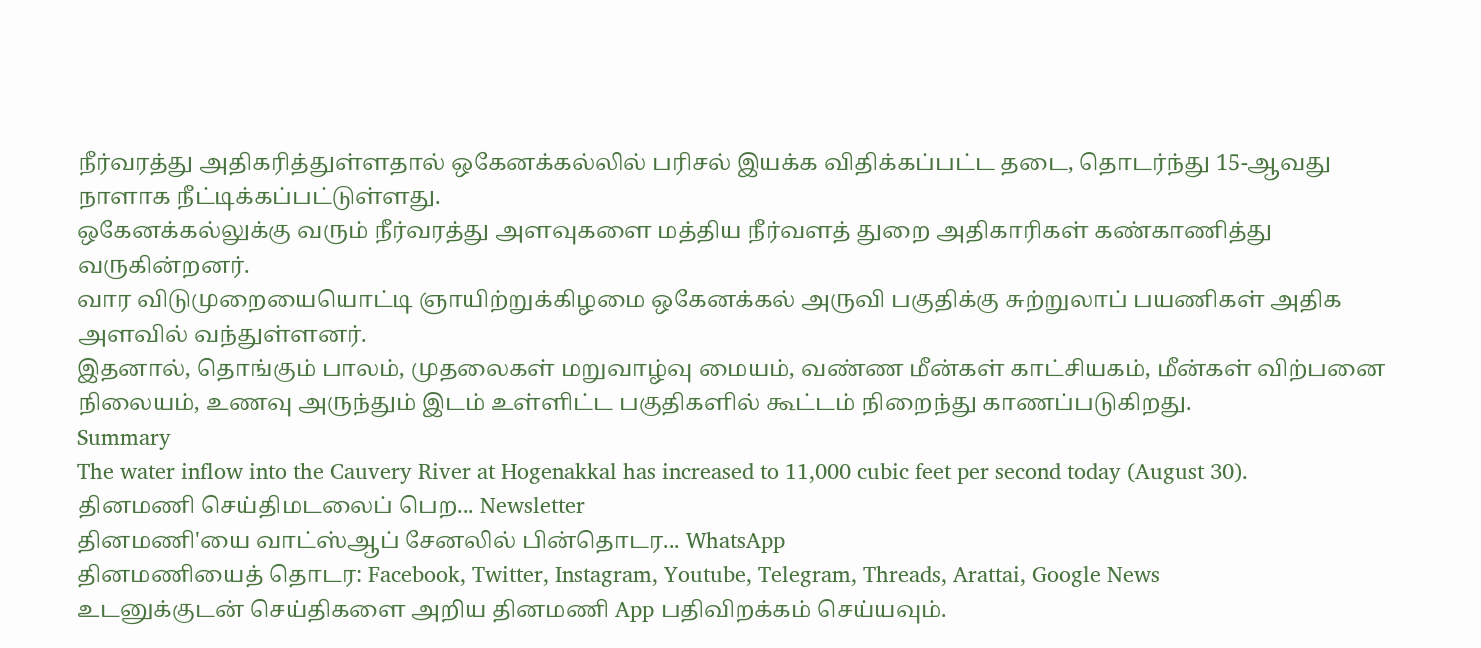நீர்வரத்து அதிகரித்துள்ளதால் ஒகேனக்கல்லில் பரிசல் இயக்க விதிக்கப்பட்ட தடை, தொடர்ந்து 15-ஆவது நாளாக நீட்டிக்கப்பட்டுள்ளது.
ஒகேனக்கல்லுக்கு வரும் நீர்வரத்து அளவுகளை மத்திய நீர்வளத் துறை அதிகாரிகள் கண்காணித்து வருகின்றனர்.
வார விடுமுறையையொட்டி ஞாயிற்றுக்கிழமை ஒகேனக்கல் அருவி பகுதிக்கு சுற்றுலாப் பயணிகள் அதிக அளவில் வந்துள்ளனர்.
இதனால், தொங்கும் பாலம், முதலைகள் மறுவாழ்வு மையம், வண்ண மீன்கள் காட்சியகம், மீன்கள் விற்பனை நிலையம், உணவு அருந்தும் இடம் உள்ளிட்ட பகுதிகளில் கூட்டம் நிறைந்து காணப்படுகிறது.
Summary
The water inflow into the Cauvery River at Hogenakkal has increased to 11,000 cubic feet per second today (August 30).
தினமணி செய்திமடலைப் பெற... Newsletter
தினமணி'யை வாட்ஸ்ஆப் சேனலில் பின்தொடர... WhatsApp
தினமணியைத் தொடர: Facebook, Twitter, Instagram, Youtube, Telegram, Threads, Arattai, Google News
உடனுக்குடன் செய்திகளை அறிய தினமணி App பதிவிறக்கம் செய்யவும்.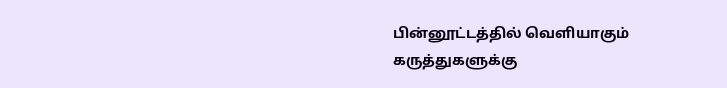பின்னூட்டத்தில் வெளியாகும் கருத்துகளுக்கு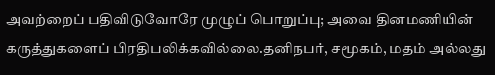அவற்றைப் பதிவிடுவோரே முழுப் பொறுப்பு; அவை தினமணியின் கருத்துகளைப் பிரதிபலிக்கவில்லை.தனிநபர், சமூகம், மதம் அல்லது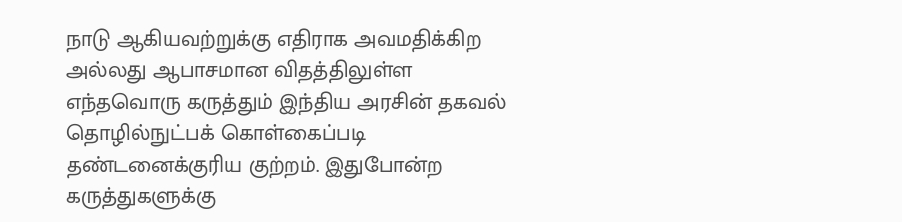நாடு ஆகியவற்றுக்கு எதிராக அவமதிக்கிற அல்லது ஆபாசமான விதத்திலுள்ள எந்தவொரு கருத்தும் இந்திய அரசின் தகவல் தொழில்நுட்பக் கொள்கைப்படி தண்டனைக்குரிய குற்றம். இதுபோன்ற கருத்துகளுக்கு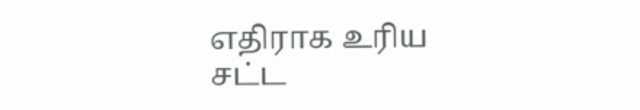எதிராக உரிய சட்ட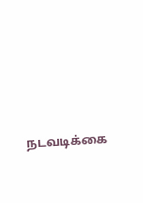நடவடிக்கை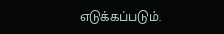எடுக்கப்படும்.